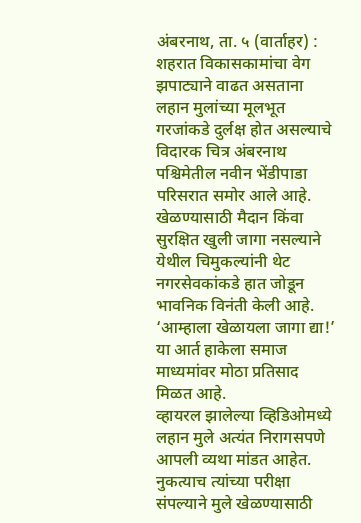अंबरनाथ, ता. ५ (वार्ताहर) : शहरात विकासकामांचा वेग झपाट्याने वाढत असताना लहान मुलांच्या मूलभूत गरजांकडे दुर्लक्ष होत असल्याचे विदारक चित्र अंबरनाथ पश्चिमेतील नवीन भेंडीपाडा परिसरात समोर आले आहे. खेळण्यासाठी मैदान किंवा सुरक्षित खुली जागा नसल्याने येथील चिमुकल्यांनी थेट नगरसेवकांकडे हात जोडून भावनिक विनंती केली आहे. ‘आम्हाला खेळायला जागा द्या!’ या आर्त हाकेला समाज माध्यमांवर मोठा प्रतिसाद मिळत आहे.
व्हायरल झालेल्या व्हिडिओमध्ये लहान मुले अत्यंत निरागसपणे आपली व्यथा मांडत आहेत. नुकत्याच त्यांच्या परीक्षा संपल्याने मुले खेळण्यासाठी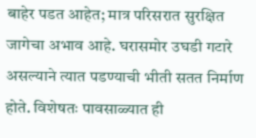बाहेर पडत आहेत; मात्र परिसरात सुरक्षित जागेचा अभाव आहे. घरासमोर उघडी गटारे असल्याने त्यात पडण्याची भीती सतत निर्माण होते. विशेषतः पावसाळ्यात ही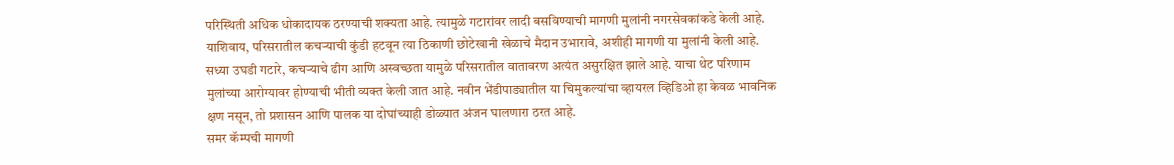परिस्थिती अधिक धोकादायक ठरण्याची शक्यता आहे. त्यामुळे गटारांवर लादी बसविण्याची मागणी मुलांनी नगरसेवकांकडे केली आहे. याशिवाय, परिसरातील कचऱ्याची कुंडी हटवून त्या ठिकाणी छोटेखानी खेळाचे मैदान उभारावे, अशीही मागणी या मुलांनी केली आहे. सध्या उघडी गटारे, कचऱ्याचे ढीग आणि अस्वच्छता यामुळे परिसरातील वातावरण अत्यंत असुरक्षित झाले आहे. याचा थेट परिणाम मुलांच्या आरोग्यावर होण्याची भीती व्यक्त केली जात आहे. नवीन भेंडीपाड्यातील या चिमुकल्यांचा व्हायरल व्हिडिओ हा केवळ भावनिक क्षण नसून, तो प्रशासन आणि पालक या दोघांच्याही डोळ्यात अंजन घालणारा ठरत आहे.
समर कॅम्पची मागणी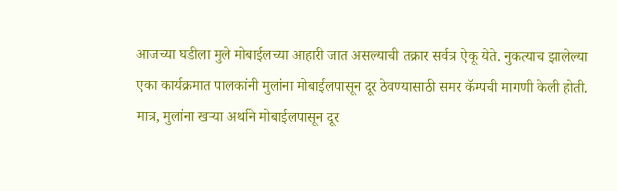आजच्या घडीला मुले मोबाईलच्या आहारी जात असल्याची तक्रार सर्वत्र ऐकू येते. नुकत्याच झालेल्या एका कार्यक्रमात पालकांनी मुलांना मोबाईलपासून दूर ठेवण्यासाठी समर कॅम्पची मागणी केली होती. मात्र, मुलांना खऱ्या अर्थाने मोबाईलपासून दूर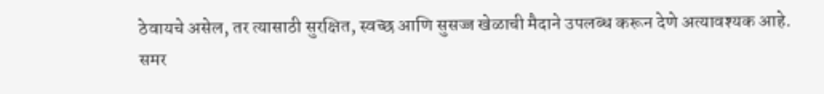ठेवायचे असेल, तर त्यासाठी सुरक्षित, स्वच्छ आणि सुसज्ज खेळाची मैदाने उपलब्ध करून देणे अत्यावश्यक आहे. समर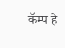कॅम्प हे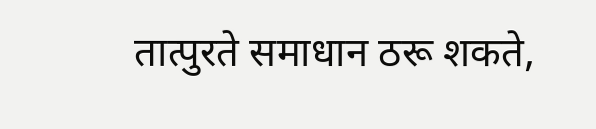तात्पुरते समाधान ठरू शकते,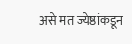असे मत ज्येष्ठांकडून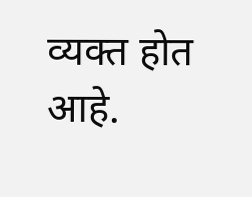व्यक्त होत आहे.